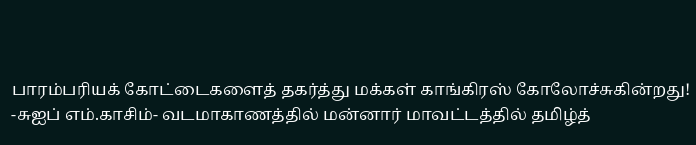பாரம்பரியக் கோட்டைகளைத் தகர்த்து மக்கள் காங்கிரஸ் கோலோச்சுகின்றது!
-சுஐப் எம்.காசிம்- வடமாகாணத்தில் மன்னார் மாவட்டத்தில் தமிழ்த்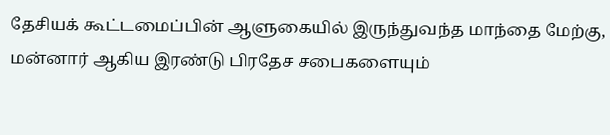தேசியக் கூட்டமைப்பின் ஆளுகையில் இருந்துவந்த மாந்தை மேற்கு, மன்னார் ஆகிய இரண்டு பிரதேச சபைகளையும்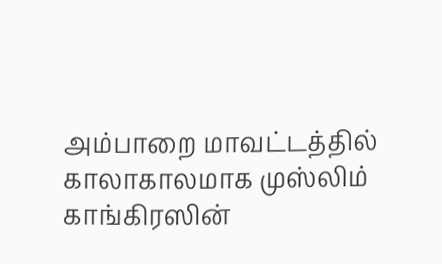அம்பாறை மாவட்டத்தில் காலாகாலமாக முஸ்லிம் காங்கிரஸின்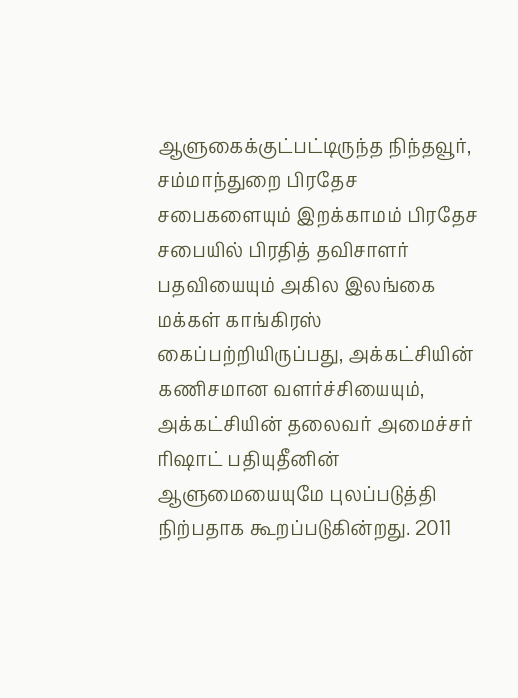ஆளுகைக்குட்பட்டிருந்த நிந்தவூர், சம்மாந்துறை பிரதேச சபைகளையும் இறக்காமம் பிரதேச சபையில் பிரதித் தவிசாளர் பதவியையும் அகில இலங்கை மக்கள் காங்கிரஸ் கைப்பற்றியிருப்பது, அக்கட்சியின் கணிசமான வளர்ச்சியையும், அக்கட்சியின் தலைவர் அமைச்சர் ரிஷாட் பதியுதீனின் ஆளுமையையுமே புலப்படுத்தி நிற்பதாக கூறப்படுகின்றது. 2011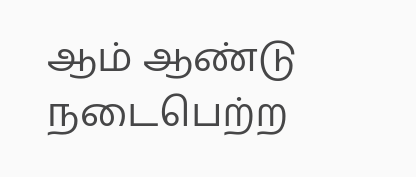ஆம் ஆண்டு நடைபெற்ற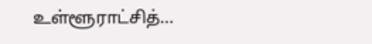உள்ளூராட்சித்…